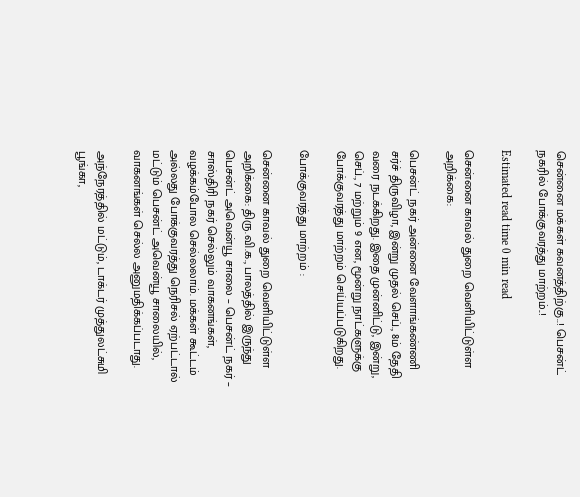சென்னை மக்கள் கவனத்திற்கு..! பெசன்ட் நகரில் போக்குவரத்து மாற்றம்..!

Estimated read time 0 min read

சென்னை காவல் துறை வெளியிட்டுள்ள அறிக்கை:

பெசன்ட் நகர் அன்னை வேளாங்கண்ணி சர்ச் திருவிழா, இன்று முதல் செப்., 8ம் தேதி வரை நடக்கிறது. இதை முன்னிட்டு, இன்று, செப்., 7 மற்றும் 9 என, மூன்று நாட்களுக்கு போக்குவரத்து மாற்றம் செய்யப்படுகிறது.

போக்குவரத்து மாற்றம் :

சென்னை காவல் துறை வெளியிட்டுள்ள அறிக்கை: திரு.வி.க., பாலத்தில் இருந்து பெசன்ட் அவென்யூ சாலை – பெசன்ட் நகர் – சாஸ்திரி நகர் செல்லும் வாகனங்கள், வழக்கம்போல செல்லலாம். மக்கள் கூட்டம் அல்லது போக்குவரத்து நெரிசல் ஏற்பட்டால் மட்டும் பெசன்ட் அவென்யூ சாலையில், வாகனங்கள் செல்ல அனுமதிக்கப்படாது.

அந்நேரத்தில் மட்டும், டாக்டர் முத்துலட்சுமி பூங்கா,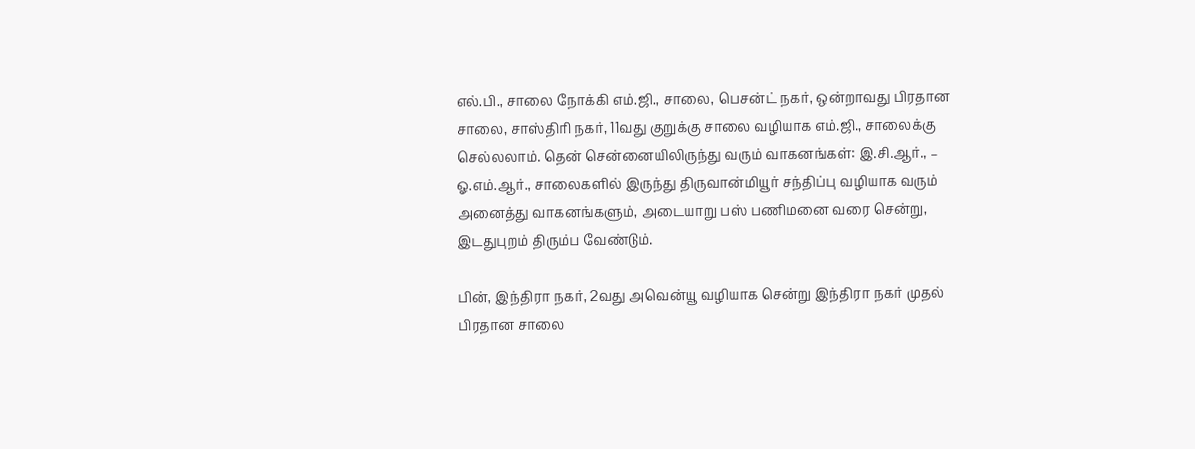எல்.பி., சாலை நோக்கி எம்.ஜி., சாலை, பெசன்ட் நகர், ஒன்றாவது பிரதான சாலை, சாஸ்திரி நகர், 11வது குறுக்கு சாலை வழியாக எம்.ஜி., சாலைக்கு செல்லலாம். தென் சென்னையிலிருந்து வரும் வாகனங்கள்: இ.சி.ஆர்., – ஓ.எம்.ஆர்., சாலைகளில் இருந்து திருவான்மியூர் சந்திப்பு வழியாக வரும் அனைத்து வாகனங்களும், அடையாறு பஸ் பணிமனை வரை சென்று, இடதுபுறம் திரும்ப வேண்டும்.

பின், இந்திரா நகர், 2வது அவென்யூ வழியாக சென்று இந்திரா நகர் முதல் பிரதான சாலை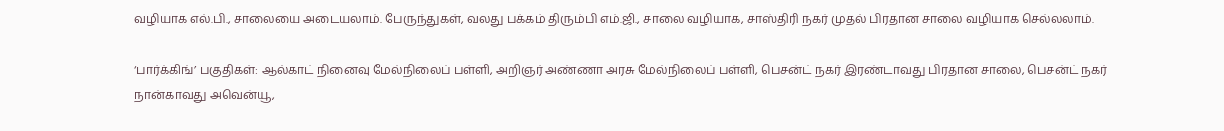வழியாக எல்.பி., சாலையை அடையலாம். பேருந்துகள், வலது பக்கம் திரும்பி எம்.ஜி., சாலை வழியாக, சாஸ்திரி நகர் முதல் பிரதான சாலை வழியாக செல்லலாம்.

‘பார்க்கிங்’ பகுதிகள்: ஆல்காட் நினைவு மேல்நிலைப் பள்ளி, அறிஞர் அண்ணா அரசு மேல்நிலைப் பள்ளி, பெசன்ட் நகர் இரண்டாவது பிரதான சாலை, பெசன்ட் நகர் நான்காவது அவென்யூ,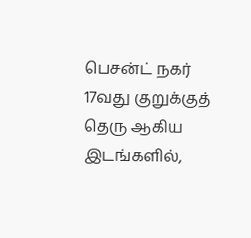பெசன்ட் நகர் 17வது குறுக்குத் தெரு ஆகிய இடங்களில்,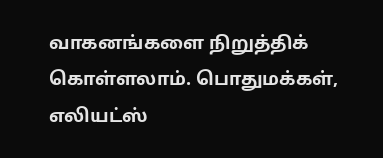வாகனங்களை நிறுத்திக் கொள்ளலாம். பொதுமக்கள், எலியட்ஸ்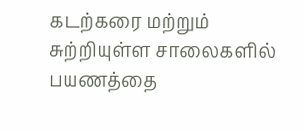கடற்கரை மற்றும் சுற்றியுள்ள சாலைகளில் பயணத்தை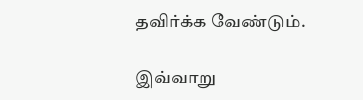தவிர்க்க வேண்டும்.

இவ்வாறு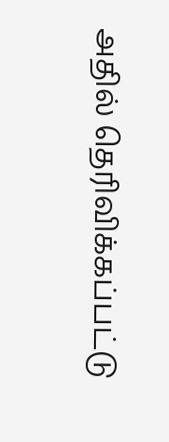அதில் தெரிவிக்கப்பட்டு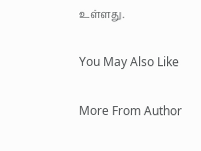உள்ளது.

You May Also Like

More From Author